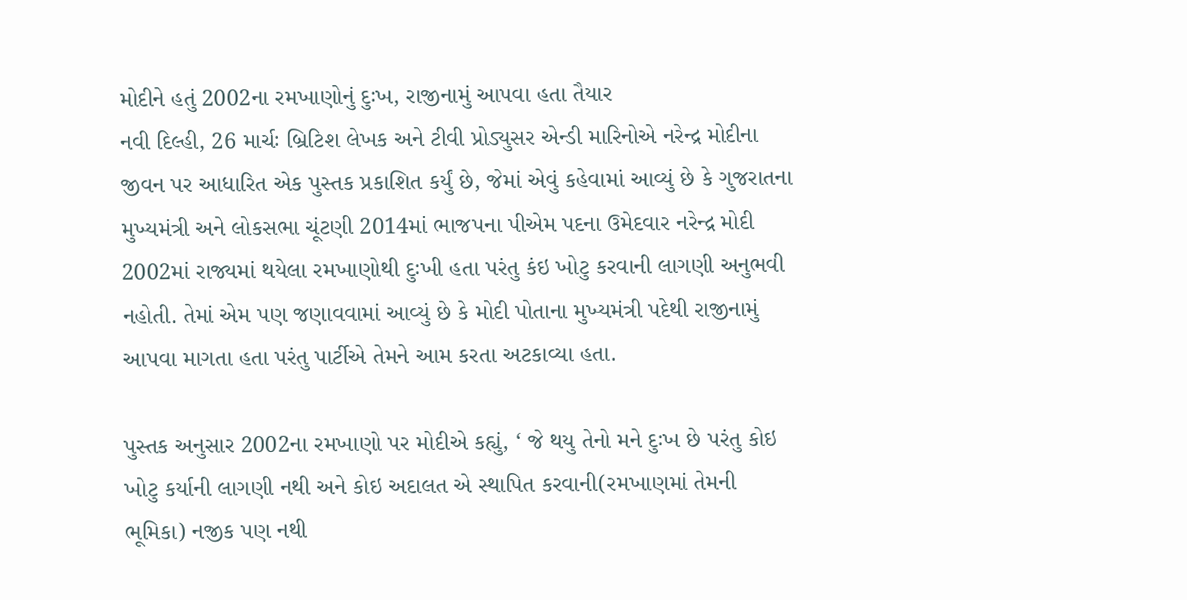મોદીને હતું 2002ના રમખાણોનું દુઃખ, રાજીનામું આપવા હતા તૈયાર
નવી દિલ્હી, 26 માર્ચઃ બ્રિટિશ લેખક અને ટીવી પ્રોડ્યુસર એન્ડી મારિનોએ નરેન્દ્ર મોદીના જીવન પર આધારિત એક પુસ્તક પ્રકાશિત કર્યું છે, જેમાં એવું કહેવામાં આવ્યું છે કે ગુજરાતના મુખ્યમંત્રી અને લોકસભા ચૂંટણી 2014માં ભાજપના પીએમ પદના ઉમેદવાર નરેન્દ્ર મોદી 2002માં રાજ્યમાં થયેલા રમખાણોથી દુઃખી હતા પરંતુ કંઇ ખોટુ કરવાની લાગણી અનુભવી નહોતી. તેમાં એમ પણ જણાવવામાં આવ્યું છે કે મોદી પોતાના મુખ્યમંત્રી પદેથી રાજીનામું આપવા માગતા હતા પરંતુ પાર્ટીએ તેમને આમ કરતા અટકાવ્યા હતા.

પુસ્તક અનુસાર 2002ના રમખાણો પર મોદીએ કહ્યું, ‘ જે થયુ તેનો મને દુઃખ છે પરંતુ કોઇ ખોટુ કર્યાની લાગણી નથી અને કોઇ અદાલત એ સ્થાપિત કરવાની(રમખાણમાં તેમની ભૂમિકા) નજીક પણ નથી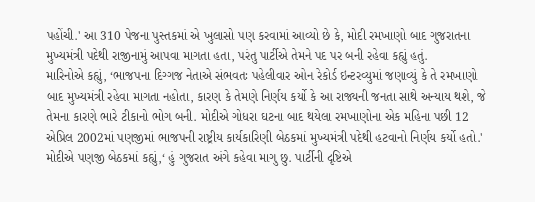પહોંચી.' આ 310 પેજના પુસ્તકમાં એ ખુલાસો પણ કરવામાં આવ્યો છે કે, મોદી રમખાણો બાદ ગુજરાતના મુખ્યમંત્રી પદેથી રાજીનામું આપવા માગતા હતા, પરંતુ પાર્ટીએ તેમને પદ પર બની રહેવા કહ્યું હતું.
મારિનોએ કહ્યું, ‘ભાજપના દિગ્ગજ નેતાએ સંભવતઃ પહેલીવાર ઓન રેકોર્ડ ઇન્ટરવ્યુમાં જણાવ્યું કે તે રમખાણો બાદ મુખ્યમંત્રી રહેવા માગતા નહોતા, કારણ કે તેમણે નિર્ણય કર્યો કે આ રાજ્યની જનતા સાથે અન્યાય થશે, જે તેમના કારણે ભારે ટીકાનો ભોગ બની. મોદીએ ગોધરા ઘટના બાદ થયેલા રમખાણોના એક મહિના પછી 12 એપ્રિલ 2002માં પણજીમાં ભાજપની રાષ્ટ્રીય કાર્યકારિણી બેઠકમાં મુખ્યમંત્રી પદેથી હટવાનો નિર્ણય કર્યો હતો.'
મોદીએ પણજી બેઠકમાં કહ્યું,‘ હું ગુજરાત અંગે કહેવા માગુ છુ. પાર્ટીની દૃષ્ટિએ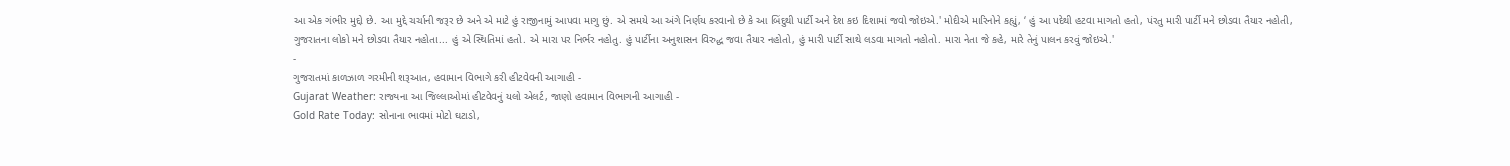આ એક ગંભીર મુદ્દો છે. આ મુદ્દે ચર્ચાની જરૂર છે અને એ માટે હું રાજીનામું આપવા માગુ છું. એ સમયે આ અંગે નિર્ણય કરવાનો છે કે આ બિંદુથી પાર્ટી અને દેશ કઇ દિશામાં જવો જોઇએ.' મોદીએ મારિનોને કહ્યું, ‘ હું આ પદેથી હટવા માગતો હતો, પંરતુ મારી પાર્ટી મને છોડવા તૈયાર નહોતી, ગુજરાતના લોકો મને છોડવા તૈયાર નહોતા... હું એ સ્થિતિમાં હતો. એ મારા પર નિર્ભર નહોતુ. હું પાર્ટીના અનુશાસન વિરુદ્ધ જવા તૈયાર નહોતો, હું મારી પાર્ટી સાથે લડવા માગતો નહોતો. મારા નેતા જે કહે, મારે તેનું પાલન કરવું જોઇએ.'
-
ગુજરાતમાં કાળઝાળ ગરમીની શરૂઆત, હવામાન વિભાગે કરી હીટવેવની આગાહી -
Gujarat Weather: રાજ્યના આ જિલ્લાઓમાં હીટવેવનું યલો એલર્ટ, જાણો હવામાન વિભાગની આગાહી -
Gold Rate Today: સોનાના ભાવમાં મોટો ઘટાડો,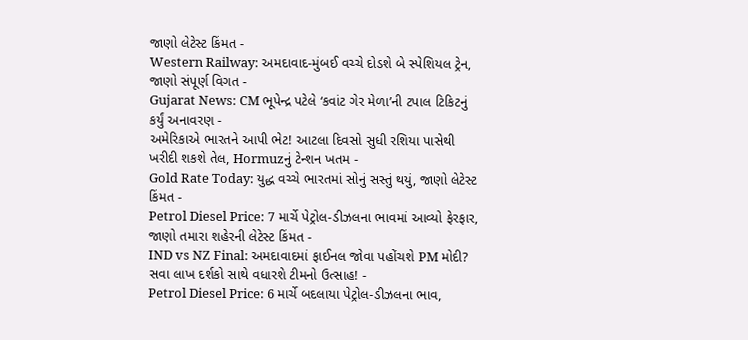જાણો લેટેસ્ટ કિંમત -
Western Railway: અમદાવાદ-મુંબઈ વચ્ચે દોડશે બે સ્પેશિયલ ટ્રેન, જાણો સંપૂર્ણ વિગત -
Gujarat News: CM ભૂપેન્દ્ર પટેલે ‘કવાંટ ગેર મેળા’ની ટપાલ ટિકિટનું કર્યું અનાવરણ -
અમેરિકાએ ભારતને આપી ભેટ! આટલા દિવસો સુધી રશિયા પાસેથી ખરીદી શકશે તેલ, Hormuzનું ટેન્શન ખતમ -
Gold Rate Today: યુદ્ધ વચ્ચે ભારતમાં સોનું સસ્તું થયું, જાણો લેટેસ્ટ કિંમત -
Petrol Diesel Price: 7 માર્ચે પેટ્રોલ-ડીઝલના ભાવમાં આવ્યો ફેરફાર, જાણો તમારા શહેરની લેટેસ્ટ કિંમત -
IND vs NZ Final: અમદાવાદમાં ફાઈનલ જોવા પહોંચશે PM મોદી? સવા લાખ દર્શકો સાથે વધારશે ટીમનો ઉત્સાહ! -
Petrol Diesel Price: 6 માર્ચે બદલાયા પેટ્રોલ-ડીઝલના ભાવ,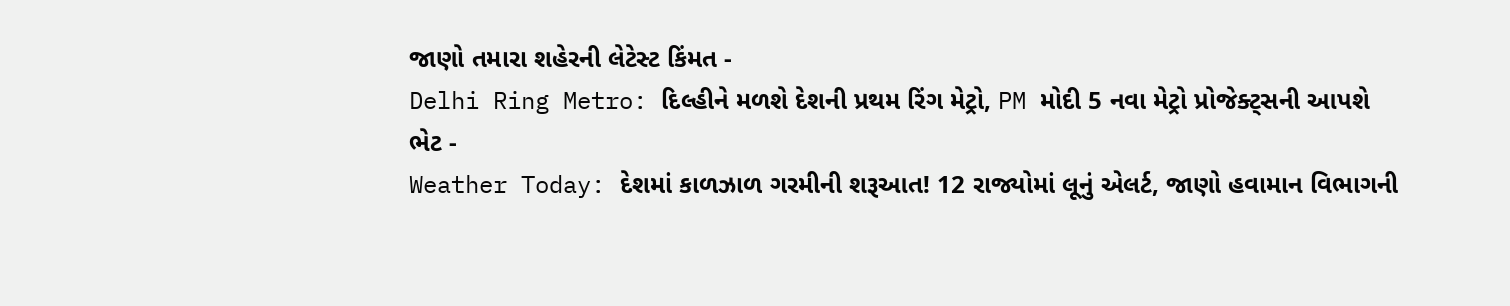જાણો તમારા શહેરની લેટેસ્ટ કિંમત -
Delhi Ring Metro: દિલ્હીને મળશે દેશની પ્રથમ રિંગ મેટ્રો, PM મોદી 5 નવા મેટ્રો પ્રોજેક્ટ્સની આપશે ભેટ -
Weather Today: દેશમાં કાળઝાળ ગરમીની શરૂઆત! 12 રાજ્યોમાં લૂનું એલર્ટ, જાણો હવામાન વિભાગની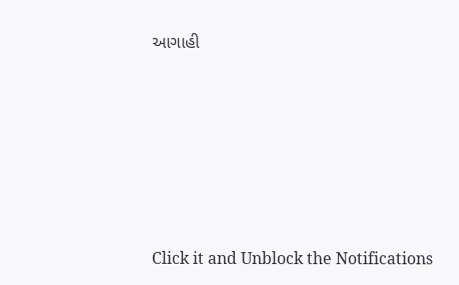આગાહી








Click it and Unblock the Notifications